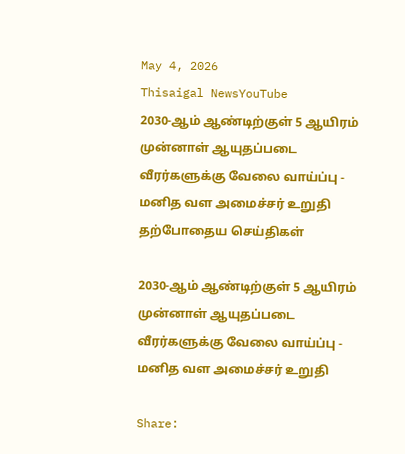May 4, 2026
Thisaigal NewsYouTube
2030-ஆம் ஆண்டிற்குள் 5 ஆயிரம் முன்னாள் ஆயுதப்படை வீரர்களுக்கு வேலை வாய்ப்பு - மனித வள அமைச்சர் உறுதி
தற்போதைய செய்திகள்

2030-ஆம் ஆண்டிற்குள் 5 ஆயிரம் முன்னாள் ஆயுதப்படை வீரர்களுக்கு வேலை வாய்ப்பு - மனித வள அமைச்சர் உறுதி

Share: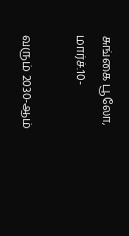சுங்கை பூலோ, மார்ச்.10-

வரும் 2030-ஆம்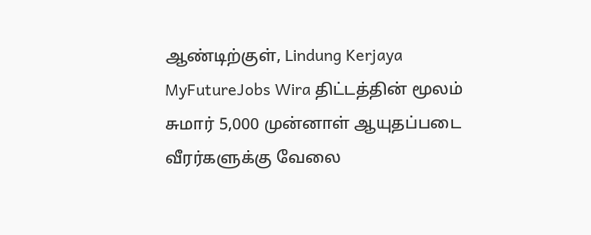ஆண்டிற்குள், Lindung Kerjaya MyFutureJobs Wira திட்டத்தின் மூலம் சுமார் 5,000 முன்னாள் ஆயுதப்படை வீரர்களுக்கு வேலை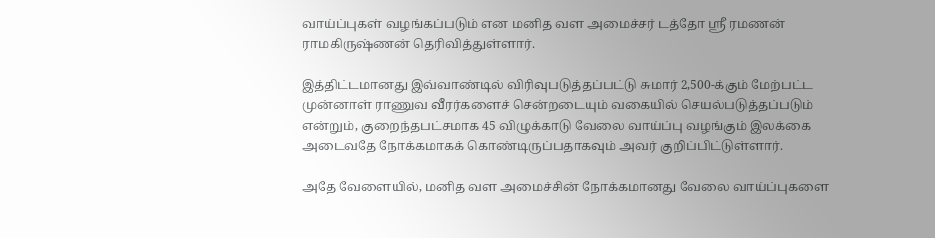வாய்ப்புகள் வழங்கப்படும் என மனித வள அமைச்சர் டத்தோ ஸ்ரீ ரமணன் ராமகிருஷ்ணன் தெரிவித்துள்ளார்.

இத்திட்டமானது இவ்வாண்டில் விரிவுபடுத்தப்பட்டு சுமார் 2,500-க்கும் மேற்பட்ட முன்னாள் ராணுவ வீரர்களைச் சென்றடையும் வகையில் செயல்படுத்தப்படும் என்றும், குறைந்தபட்சமாக 45 விழுக்காடு வேலை வாய்ப்பு வழங்கும் இலக்கை அடைவதே நோக்கமாகக் கொண்டிருப்பதாகவும் அவர் குறிப்பிட்டுள்ளார்.

அதே வேளையில், மனித வள அமைச்சின் நோக்கமானது வேலை வாய்ப்புகளை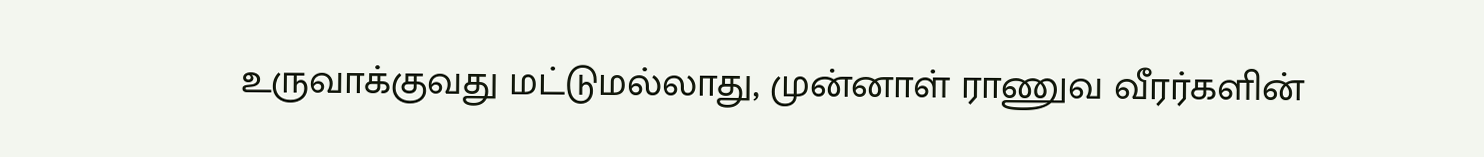உருவாக்குவது மட்டுமல்லாது, முன்னாள் ராணுவ வீரர்களின்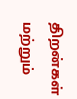திறன்கள் மற்றும்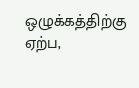ஒழுக்கத்திற்கு ஏற்ப,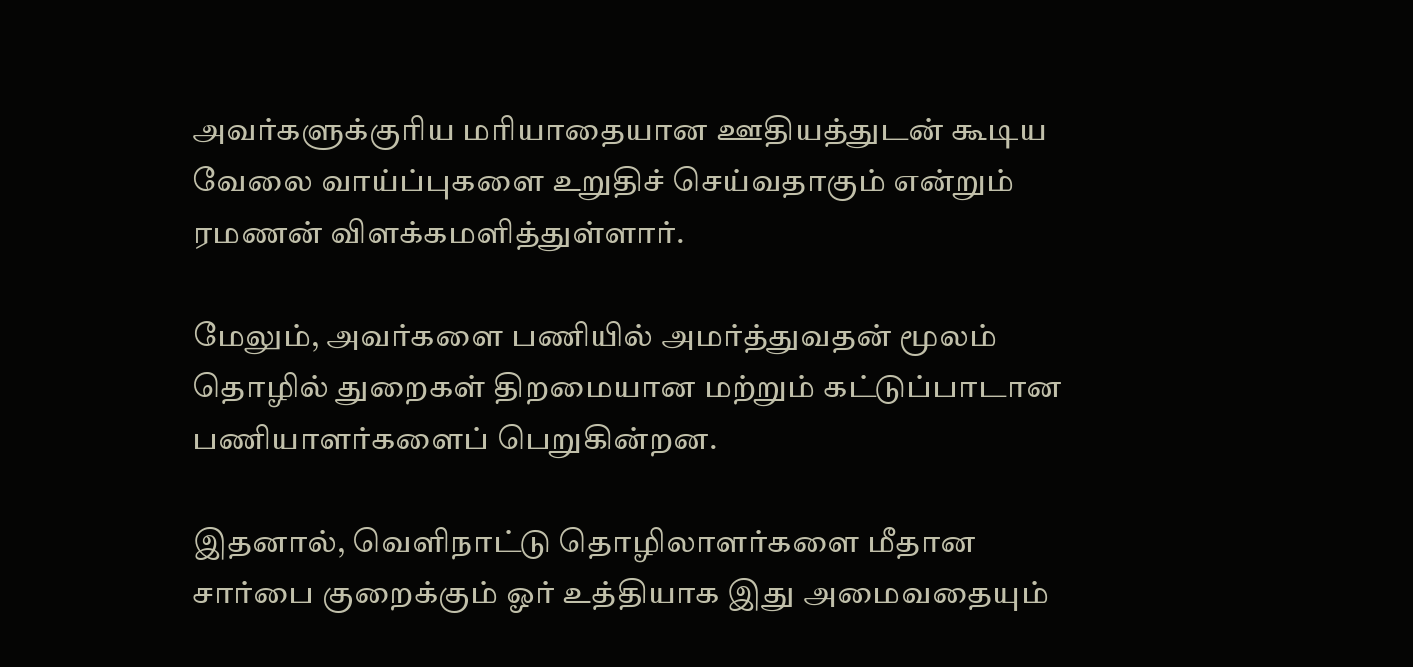அவர்களுக்குரிய மரியாதையான ஊதியத்துடன் கூடிய வேலை வாய்ப்புகளை உறுதிச் செய்வதாகும் என்றும் ரமணன் விளக்கமளித்துள்ளார்.

மேலும், அவர்களை பணியில் அமர்த்துவதன் மூலம் தொழில் துறைகள் திறமையான மற்றும் கட்டுப்பாடான பணியாளர்களைப் பெறுகின்றன.

இதனால், வெளிநாட்டு தொழிலாளர்களை மீதான சார்பை குறைக்கும் ஓர் உத்தியாக இது அமைவதையும்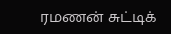ரமணன் சுட்டிக்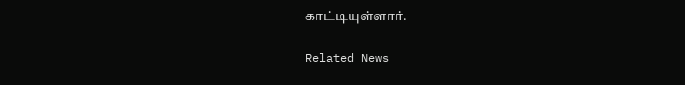காட்டியுள்ளார்.

Related News